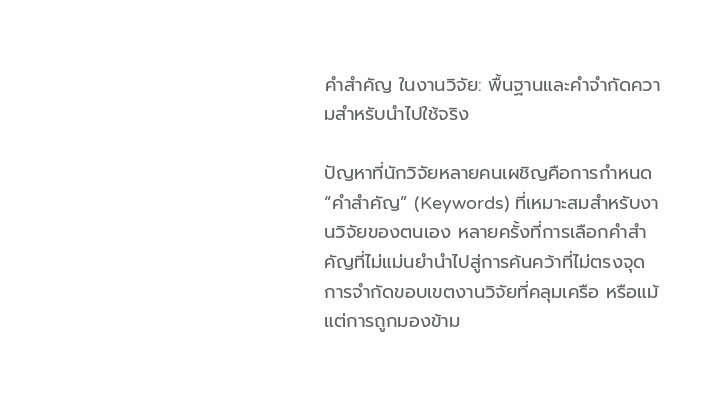คำสำคัญ ในงานวิจัย: พื้นฐานและคำจำกัดความสำหรับนำไปใช้จริง

ปัญหาที่นักวิจัยหลายคนเผชิญคือการกำหนด “คำสำคัญ” (Keywords) ที่เหมาะสมสำหรับงานวิจัยของตนเอง หลายครั้งที่การเลือกคำสำคัญที่ไม่แม่นยำนำไปสู่การค้นคว้าที่ไม่ตรงจุด การจำกัดขอบเขตงานวิจัยที่คลุมเครือ หรือแม้แต่การถูกมองข้าม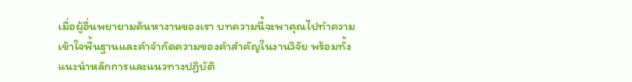เมื่อผู้อื่นพยายามค้นหางานของเรา บทความนี้จะพาคุณไปทำความเข้าใจพื้นฐานและคำจำกัดความของคำสำคัญในงานวิจัย พร้อมทั้งแนะนำหลักการและแนวทางปฏิบัติ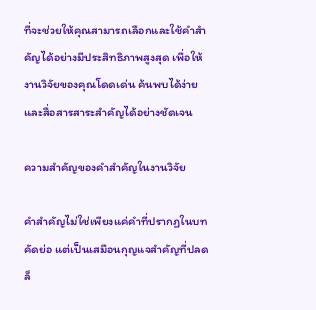ที่จะช่วยให้คุณสามารถเลือกและใช้คำสำคัญได้อย่างมีประสิทธิภาพสูงสุด เพื่อให้งานวิจัยของคุณโดดเด่น ค้นพบได้ง่าย และสื่อสารสาระสำคัญได้อย่างชัดเจน

ความสำคัญของคำสำคัญในงานวิจัย

คำสำคัญไม่ใช่เพียงแค่คำที่ปรากฏในบทคัดย่อ แต่เป็นเสมือนกุญแจสำคัญที่ปลดล็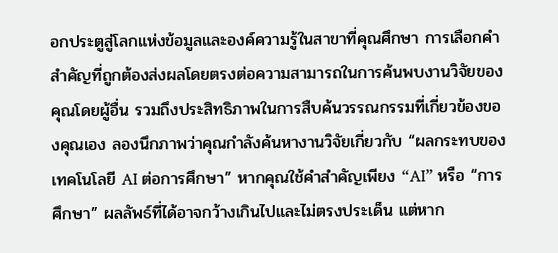อกประตูสู่โลกแห่งข้อมูลและองค์ความรู้ในสาขาที่คุณศึกษา การเลือกคำสำคัญที่ถูกต้องส่งผลโดยตรงต่อความสามารถในการค้นพบงานวิจัยของคุณโดยผู้อื่น รวมถึงประสิทธิภาพในการสืบค้นวรรณกรรมที่เกี่ยวข้องของคุณเอง ลองนึกภาพว่าคุณกำลังค้นหางานวิจัยเกี่ยวกับ “ผลกระทบของเทคโนโลยี AI ต่อการศึกษา” หากคุณใช้คำสำคัญเพียง “AI” หรือ “การศึกษา” ผลลัพธ์ที่ได้อาจกว้างเกินไปและไม่ตรงประเด็น แต่หาก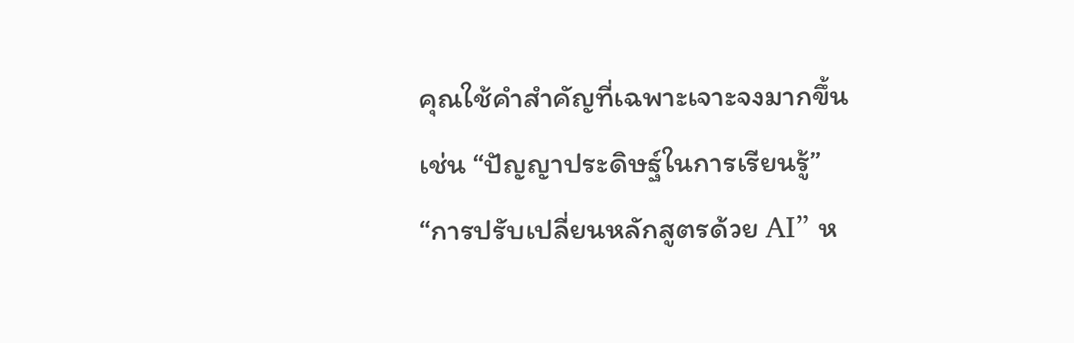คุณใช้คำสำคัญที่เฉพาะเจาะจงมากขึ้น เช่น “ปัญญาประดิษฐ์ในการเรียนรู้” “การปรับเปลี่ยนหลักสูตรด้วย AI” ห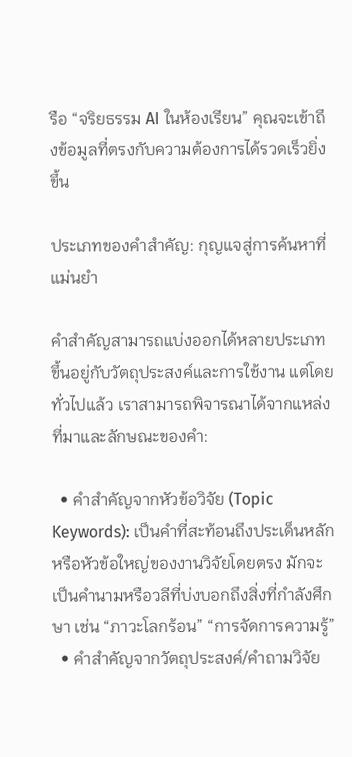รือ “จริยธรรม AI ในห้องเรียน” คุณจะเข้าถึงข้อมูลที่ตรงกับความต้องการได้รวดเร็วยิ่งขึ้น

ประเภทของคำสำคัญ: กุญแจสู่การค้นหาที่แม่นยำ

คำสำคัญสามารถแบ่งออกได้หลายประเภท ขึ้นอยู่กับวัตถุประสงค์และการใช้งาน แต่โดยทั่วไปแล้ว เราสามารถพิจารณาได้จากแหล่งที่มาและลักษณะของคำ:

  • คำสำคัญจากหัวข้อวิจัย (Topic Keywords): เป็นคำที่สะท้อนถึงประเด็นหลักหรือหัวข้อใหญ่ของงานวิจัยโดยตรง มักจะเป็นคำนามหรือวลีที่บ่งบอกถึงสิ่งที่กำลังศึกษา เช่น “ภาวะโลกร้อน” “การจัดการความรู้”
  • คำสำคัญจากวัตถุประสงค์/คำถามวิจัย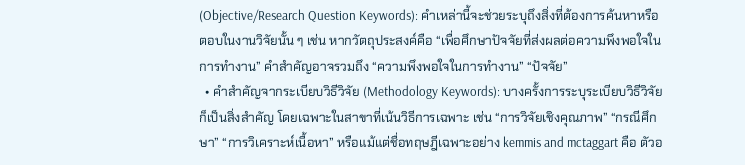(Objective/Research Question Keywords): คำเหล่านี้จะช่วยระบุถึงสิ่งที่ต้องการค้นหาหรือตอบในงานวิจัยนั้น ๆ เช่น หากวัตถุประสงค์คือ “เพื่อศึกษาปัจจัยที่ส่งผลต่อความพึงพอใจในการทำงาน” คำสำคัญอาจรวมถึง “ความพึงพอใจในการทำงาน” “ปัจจัย”
  • คำสำคัญจากระเบียบวิธีวิจัย (Methodology Keywords): บางครั้งการระบุระเบียบวิธีวิจัยก็เป็นสิ่งสำคัญ โดยเฉพาะในสาขาที่เน้นวิธีการเฉพาะ เช่น “การวิจัยเชิงคุณภาพ” “กรณีศึกษา” “การวิเคราะห์เนื้อหา” หรือแม้แต่ชื่อทฤษฎีเฉพาะอย่าง kemmis and mctaggart คือ ตัวอ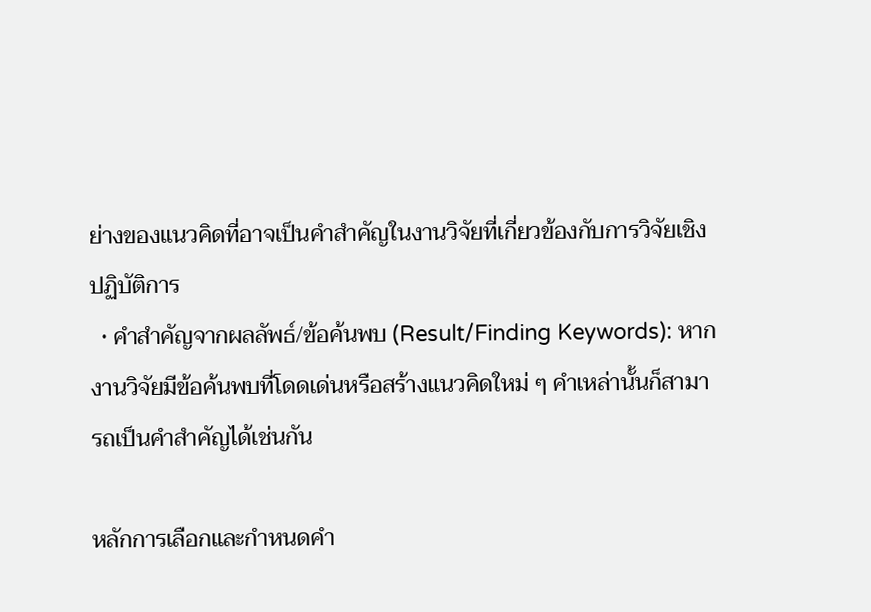ย่างของแนวคิดที่อาจเป็นคำสำคัญในงานวิจัยที่เกี่ยวข้องกับการวิจัยเชิงปฏิบัติการ
  • คำสำคัญจากผลลัพธ์/ข้อค้นพบ (Result/Finding Keywords): หากงานวิจัยมีข้อค้นพบที่โดดเด่นหรือสร้างแนวคิดใหม่ ๆ คำเหล่านั้นก็สามารถเป็นคำสำคัญได้เช่นกัน

หลักการเลือกและกำหนดคำ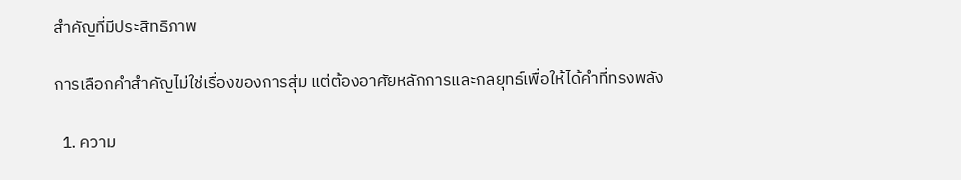สำคัญที่มีประสิทธิภาพ

การเลือกคำสำคัญไม่ใช่เรื่องของการสุ่ม แต่ต้องอาศัยหลักการและกลยุทธ์เพื่อให้ได้คำที่ทรงพลัง

  1. ความ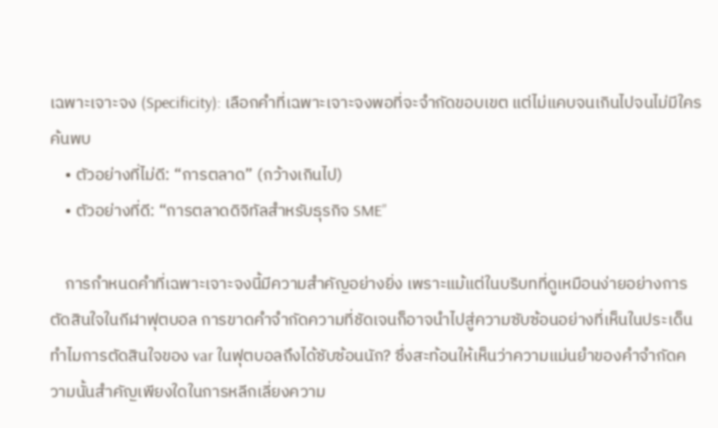เฉพาะเจาะจง (Specificity): เลือกคำที่เฉพาะเจาะจงพอที่จะจำกัดขอบเขต แต่ไม่แคบจนเกินไปจนไม่มีใครค้นพบ
    • ตัวอย่างที่ไม่ดี: “การตลาด” (กว้างเกินไป)
    • ตัวอย่างที่ดี: “การตลาดดิจิทัลสำหรับธุรกิจ SME”

    การกำหนดคำที่เฉพาะเจาะจงนี้มีความสำคัญอย่างยิ่ง เพราะแม้แต่ในบริบทที่ดูเหมือนง่ายอย่างการตัดสินใจในกีฬาฟุตบอล การขาดคำจำกัดความที่ชัดเจนก็อาจนำไปสู่ความซับซ้อนอย่างที่เห็นในประเด็น ทำไมการตัดสินใจของ var ในฟุตบอลถึงได้ซับซ้อนนัก? ซึ่งสะท้อนให้เห็นว่าความแม่นยำของคำจำกัดความนั้นสำคัญเพียงใดในการหลีกเลี่ยงความ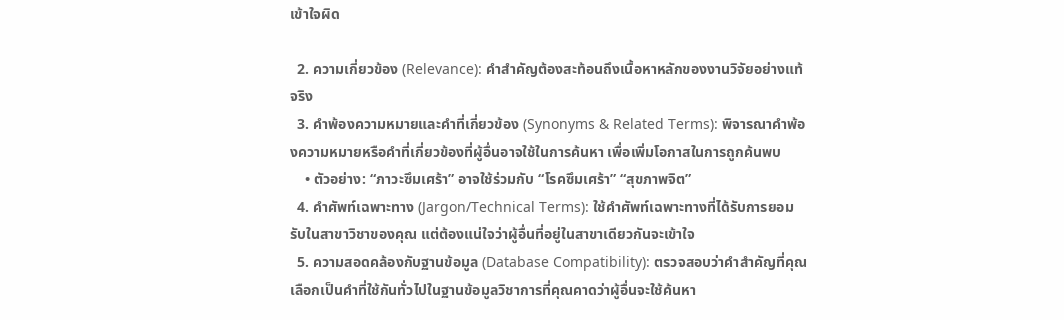เข้าใจผิด

  2. ความเกี่ยวข้อง (Relevance): คำสำคัญต้องสะท้อนถึงเนื้อหาหลักของงานวิจัยอย่างแท้จริง
  3. คำพ้องความหมายและคำที่เกี่ยวข้อง (Synonyms & Related Terms): พิจารณาคำพ้องความหมายหรือคำที่เกี่ยวข้องที่ผู้อื่นอาจใช้ในการค้นหา เพื่อเพิ่มโอกาสในการถูกค้นพบ
    • ตัวอย่าง: “ภาวะซึมเศร้า” อาจใช้ร่วมกับ “โรคซึมเศร้า” “สุขภาพจิต”
  4. คำศัพท์เฉพาะทาง (Jargon/Technical Terms): ใช้คำศัพท์เฉพาะทางที่ได้รับการยอมรับในสาขาวิชาของคุณ แต่ต้องแน่ใจว่าผู้อื่นที่อยู่ในสาขาเดียวกันจะเข้าใจ
  5. ความสอดคล้องกับฐานข้อมูล (Database Compatibility): ตรวจสอบว่าคำสำคัญที่คุณเลือกเป็นคำที่ใช้กันทั่วไปในฐานข้อมูลวิชาการที่คุณคาดว่าผู้อื่นจะใช้ค้นหา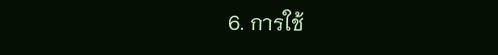6. การใช้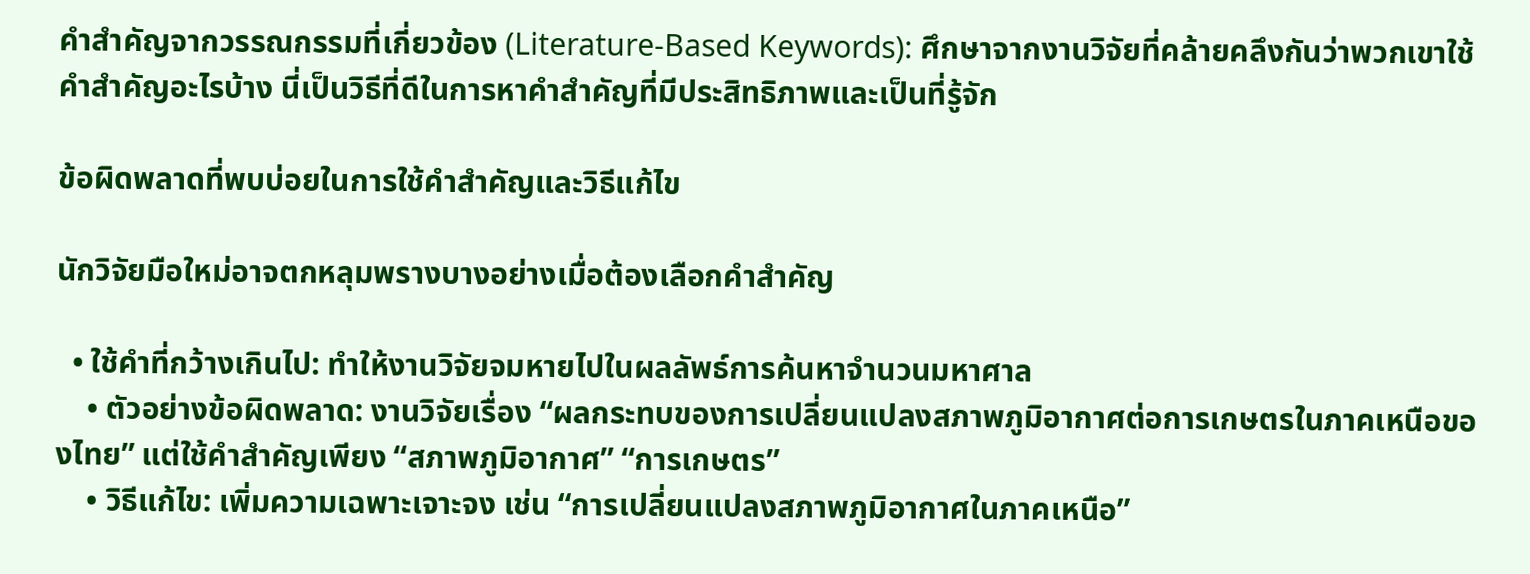คำสำคัญจากวรรณกรรมที่เกี่ยวข้อง (Literature-Based Keywords): ศึกษาจากงานวิจัยที่คล้ายคลึงกันว่าพวกเขาใช้คำสำคัญอะไรบ้าง นี่เป็นวิธีที่ดีในการหาคำสำคัญที่มีประสิทธิภาพและเป็นที่รู้จัก

ข้อผิดพลาดที่พบบ่อยในการใช้คำสำคัญและวิธีแก้ไข

นักวิจัยมือใหม่อาจตกหลุมพรางบางอย่างเมื่อต้องเลือกคำสำคัญ

  • ใช้คำที่กว้างเกินไป: ทำให้งานวิจัยจมหายไปในผลลัพธ์การค้นหาจำนวนมหาศาล
    • ตัวอย่างข้อผิดพลาด: งานวิจัยเรื่อง “ผลกระทบของการเปลี่ยนแปลงสภาพภูมิอากาศต่อการเกษตรในภาคเหนือของไทย” แต่ใช้คำสำคัญเพียง “สภาพภูมิอากาศ” “การเกษตร”
    • วิธีแก้ไข: เพิ่มความเฉพาะเจาะจง เช่น “การเปลี่ยนแปลงสภาพภูมิอากาศในภาคเหนือ”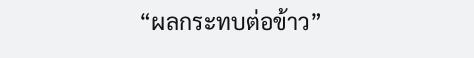“ผลกระทบต่อข้าว”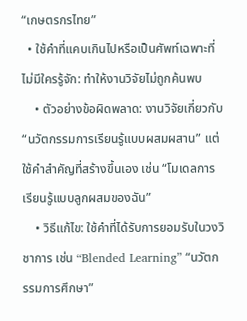“เกษตรกรไทย”
  • ใช้คำที่แคบเกินไปหรือเป็นศัพท์เฉพาะที่ไม่มีใครรู้จัก: ทำให้งานวิจัยไม่ถูกค้นพบ
    • ตัวอย่างข้อผิดพลาด: งานวิจัยเกี่ยวกับ “นวัตกรรมการเรียนรู้แบบผสมผสาน” แต่ใช้คำสำคัญที่สร้างขึ้นเอง เช่น “โมเดลการเรียนรู้แบบลูกผสมของฉัน”
    • วิธีแก้ไข: ใช้คำที่ได้รับการยอมรับในวงวิชาการ เช่น “Blended Learning” “นวัตกรรมการศึกษา”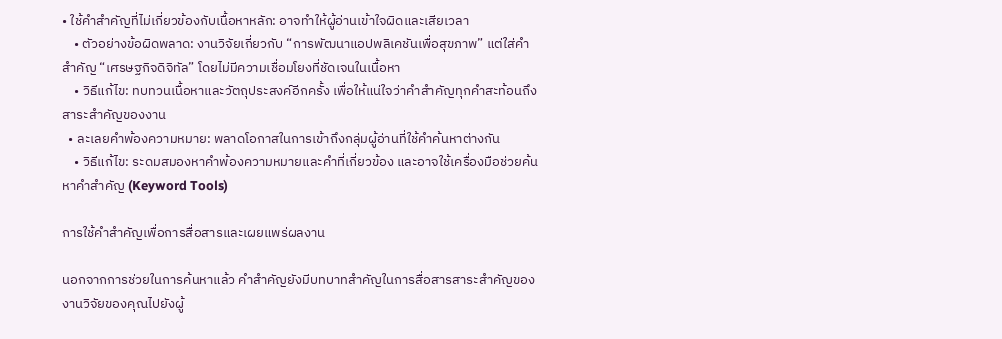• ใช้คำสำคัญที่ไม่เกี่ยวข้องกับเนื้อหาหลัก: อาจทำให้ผู้อ่านเข้าใจผิดและเสียเวลา
    • ตัวอย่างข้อผิดพลาด: งานวิจัยเกี่ยวกับ “การพัฒนาแอปพลิเคชันเพื่อสุขภาพ” แต่ใส่คำสำคัญ “เศรษฐกิจดิจิทัล” โดยไม่มีความเชื่อมโยงที่ชัดเจนในเนื้อหา
    • วิธีแก้ไข: ทบทวนเนื้อหาและวัตถุประสงค์อีกครั้ง เพื่อให้แน่ใจว่าคำสำคัญทุกคำสะท้อนถึงสาระสำคัญของงาน
  • ละเลยคำพ้องความหมาย: พลาดโอกาสในการเข้าถึงกลุ่มผู้อ่านที่ใช้คำค้นหาต่างกัน
    • วิธีแก้ไข: ระดมสมองหาคำพ้องความหมายและคำที่เกี่ยวข้อง และอาจใช้เครื่องมือช่วยค้นหาคำสำคัญ (Keyword Tools)

การใช้คำสำคัญเพื่อการสื่อสารและเผยแพร่ผลงาน

นอกจากการช่วยในการค้นหาแล้ว คำสำคัญยังมีบทบาทสำคัญในการสื่อสารสาระสำคัญของงานวิจัยของคุณไปยังผู้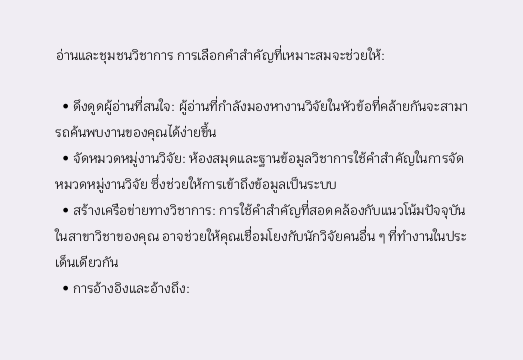อ่านและชุมชนวิชาการ การเลือกคำสำคัญที่เหมาะสมจะช่วยให้:

  • ดึงดูดผู้อ่านที่สนใจ: ผู้อ่านที่กำลังมองหางานวิจัยในหัวข้อที่คล้ายกันจะสามารถค้นพบงานของคุณได้ง่ายขึ้น
  • จัดหมวดหมู่งานวิจัย: ห้องสมุดและฐานข้อมูลวิชาการใช้คำสำคัญในการจัดหมวดหมู่งานวิจัย ซึ่งช่วยให้การเข้าถึงข้อมูลเป็นระบบ
  • สร้างเครือข่ายทางวิชาการ: การใช้คำสำคัญที่สอดคล้องกับแนวโน้มปัจจุบันในสาขาวิชาของคุณ อาจช่วยให้คุณเชื่อมโยงกับนักวิจัยคนอื่น ๆ ที่ทำงานในประเด็นเดียวกัน
  • การอ้างอิงและอ้างถึง: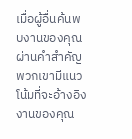เมื่อผู้อื่นค้นพบงานของคุณผ่านคำสำคัญ พวกเขามีแนวโน้มที่จะอ้างอิงงานของคุณ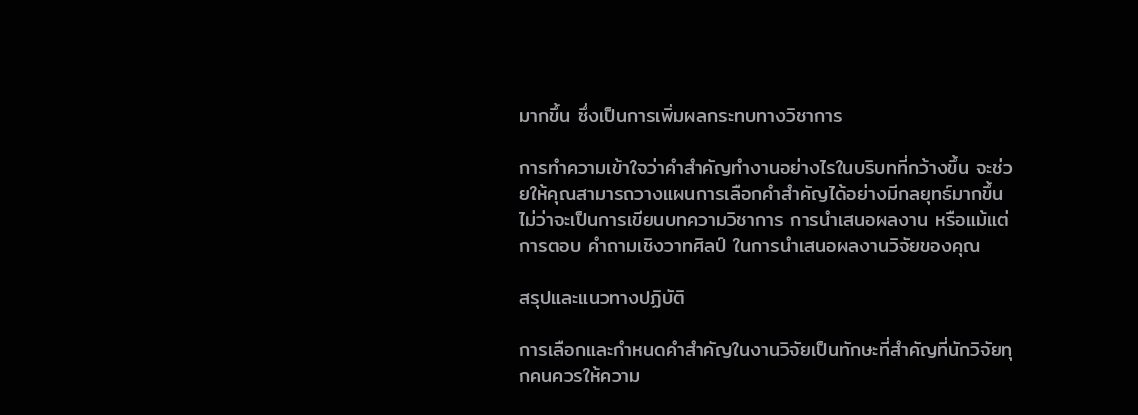มากขึ้น ซึ่งเป็นการเพิ่มผลกระทบทางวิชาการ

การทำความเข้าใจว่าคำสำคัญทำงานอย่างไรในบริบทที่กว้างขึ้น จะช่วยให้คุณสามารถวางแผนการเลือกคำสำคัญได้อย่างมีกลยุทธ์มากขึ้น ไม่ว่าจะเป็นการเขียนบทความวิชาการ การนำเสนอผลงาน หรือแม้แต่การตอบ คำถามเชิงวาทศิลป์ ในการนำเสนอผลงานวิจัยของคุณ

สรุปและแนวทางปฏิบัติ

การเลือกและกำหนดคำสำคัญในงานวิจัยเป็นทักษะที่สำคัญที่นักวิจัยทุกคนควรให้ความ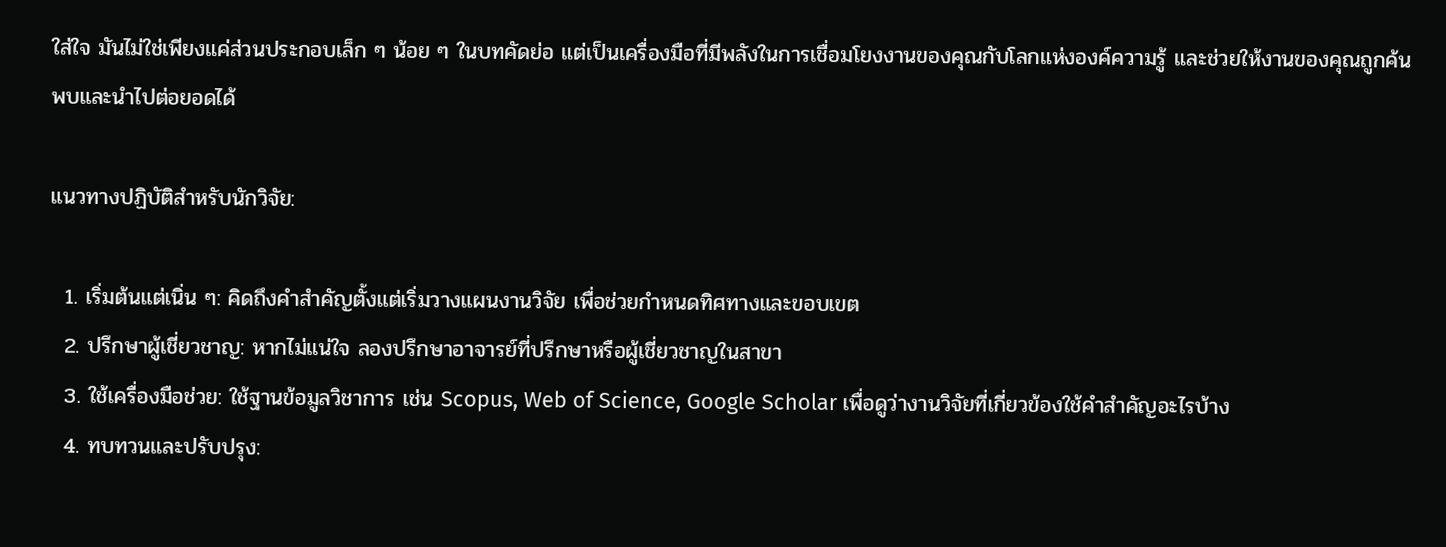ใส่ใจ มันไม่ใช่เพียงแค่ส่วนประกอบเล็ก ๆ น้อย ๆ ในบทคัดย่อ แต่เป็นเครื่องมือที่มีพลังในการเชื่อมโยงงานของคุณกับโลกแห่งองค์ความรู้ และช่วยให้งานของคุณถูกค้นพบและนำไปต่อยอดได้

แนวทางปฏิบัติสำหรับนักวิจัย:

  1. เริ่มต้นแต่เนิ่น ๆ: คิดถึงคำสำคัญตั้งแต่เริ่มวางแผนงานวิจัย เพื่อช่วยกำหนดทิศทางและขอบเขต
  2. ปรึกษาผู้เชี่ยวชาญ: หากไม่แน่ใจ ลองปรึกษาอาจารย์ที่ปรึกษาหรือผู้เชี่ยวชาญในสาขา
  3. ใช้เครื่องมือช่วย: ใช้ฐานข้อมูลวิชาการ เช่น Scopus, Web of Science, Google Scholar เพื่อดูว่างานวิจัยที่เกี่ยวข้องใช้คำสำคัญอะไรบ้าง
  4. ทบทวนและปรับปรุง: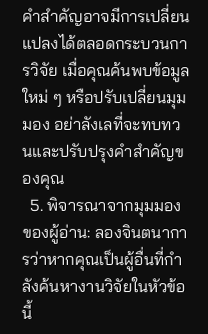คำสำคัญอาจมีการเปลี่ยนแปลงได้ตลอดกระบวนการวิจัย เมื่อคุณค้นพบข้อมูลใหม่ ๆ หรือปรับเปลี่ยนมุมมอง อย่าลังเลที่จะทบทวนและปรับปรุงคำสำคัญของคุณ
  5. พิจารณาจากมุมมองของผู้อ่าน: ลองจินตนาการว่าหากคุณเป็นผู้อื่นที่กำลังค้นหางานวิจัยในหัวข้อนี้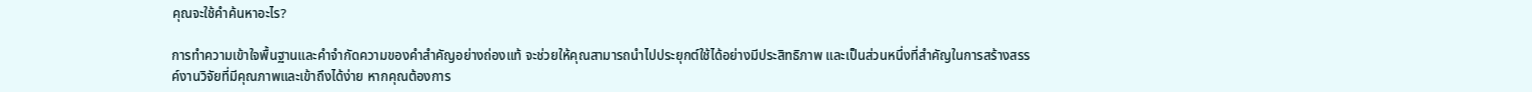คุณจะใช้คำค้นหาอะไร?

การทำความเข้าใจพื้นฐานและคำจำกัดความของคำสำคัญอย่างถ่องแท้ จะช่วยให้คุณสามารถนำไปประยุกต์ใช้ได้อย่างมีประสิทธิภาพ และเป็นส่วนหนึ่งที่สำคัญในการสร้างสรรค์งานวิจัยที่มีคุณภาพและเข้าถึงได้ง่าย หากคุณต้องการ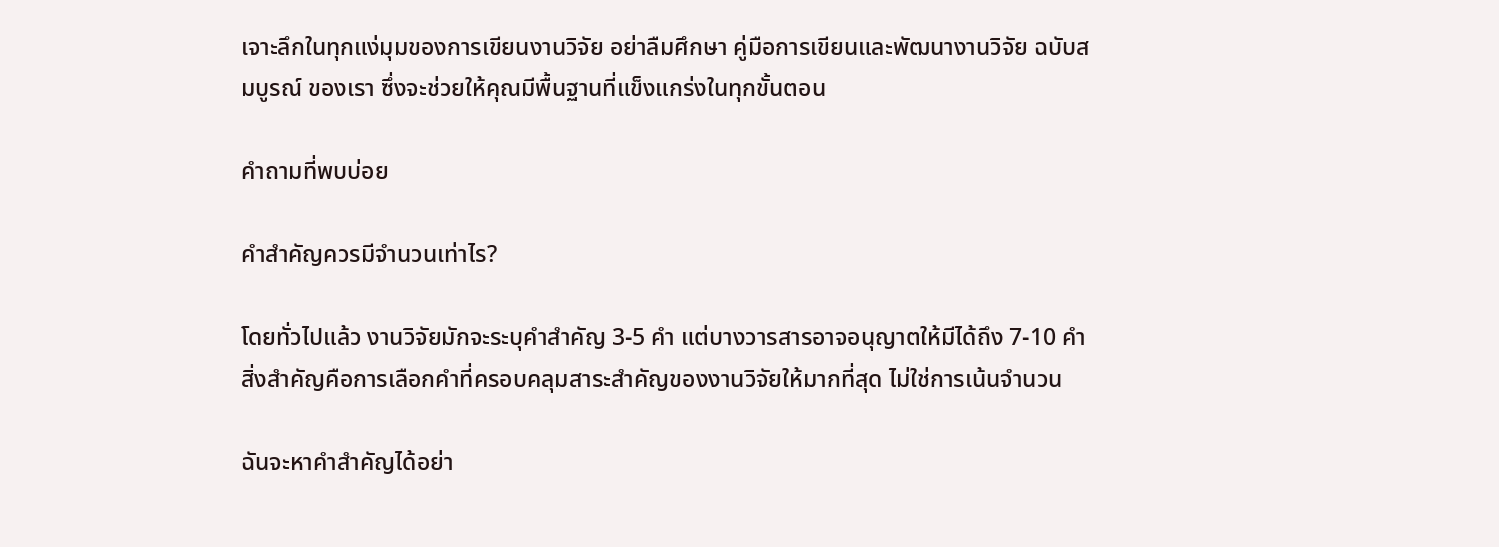เจาะลึกในทุกแง่มุมของการเขียนงานวิจัย อย่าลืมศึกษา คู่มือการเขียนและพัฒนางานวิจัย ฉบับสมบูรณ์ ของเรา ซึ่งจะช่วยให้คุณมีพื้นฐานที่แข็งแกร่งในทุกขั้นตอน

คำถามที่พบบ่อย

คำสำคัญควรมีจำนวนเท่าไร?

โดยทั่วไปแล้ว งานวิจัยมักจะระบุคำสำคัญ 3-5 คำ แต่บางวารสารอาจอนุญาตให้มีได้ถึง 7-10 คำ สิ่งสำคัญคือการเลือกคำที่ครอบคลุมสาระสำคัญของงานวิจัยให้มากที่สุด ไม่ใช่การเน้นจำนวน

ฉันจะหาคำสำคัญได้อย่า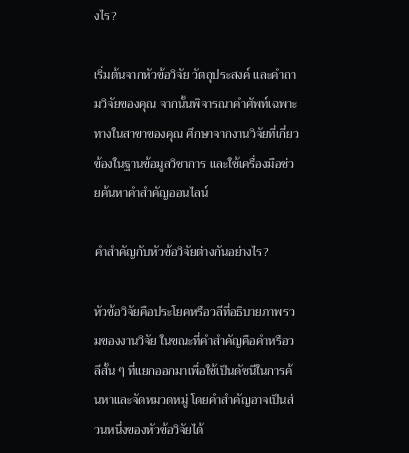งไร?

เริ่มต้นจากหัวข้อวิจัย วัตถุประสงค์ และคำถามวิจัยของคุณ จากนั้นพิจารณาคำศัพท์เฉพาะทางในสาขาของคุณ ศึกษาจากงานวิจัยที่เกี่ยวข้องในฐานข้อมูลวิชาการ และใช้เครื่องมือช่วยค้นหาคำสำคัญออนไลน์

คำสำคัญกับหัวข้อวิจัยต่างกันอย่างไร?

หัวข้อวิจัยคือประโยคหรือวลีที่อธิบายภาพรวมของงานวิจัย ในขณะที่คำสำคัญคือคำหรือวลีสั้น ๆ ที่แยกออกมาเพื่อใช้เป็นดัชนีในการค้นหาและจัดหมวดหมู่ โดยคำสำคัญอาจเป็นส่วนหนึ่งของหัวข้อวิจัยได้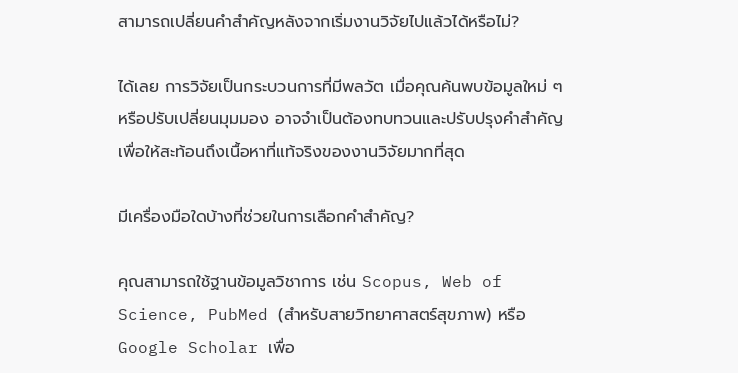สามารถเปลี่ยนคำสำคัญหลังจากเริ่มงานวิจัยไปแล้วได้หรือไม่?

ได้เลย การวิจัยเป็นกระบวนการที่มีพลวัต เมื่อคุณค้นพบข้อมูลใหม่ ๆ หรือปรับเปลี่ยนมุมมอง อาจจำเป็นต้องทบทวนและปรับปรุงคำสำคัญเพื่อให้สะท้อนถึงเนื้อหาที่แท้จริงของงานวิจัยมากที่สุด

มีเครื่องมือใดบ้างที่ช่วยในการเลือกคำสำคัญ?

คุณสามารถใช้ฐานข้อมูลวิชาการ เช่น Scopus, Web of Science, PubMed (สำหรับสายวิทยาศาสตร์สุขภาพ) หรือ Google Scholar เพื่อ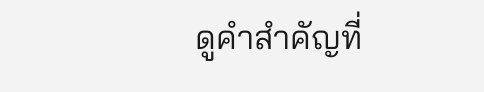ดูคำสำคัญที่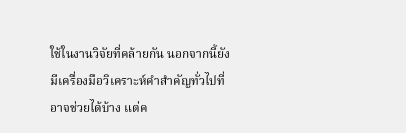ใช้ในงานวิจัยที่คล้ายกัน นอกจากนี้ยังมีเครื่องมือวิเคราะห์คำสำคัญทั่วไปที่อาจช่วยได้บ้าง แต่ค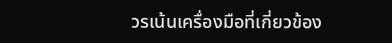วรเน้นเครื่องมือที่เกี่ยวข้อง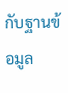กับฐานข้อมูล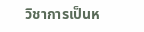วิชาการเป็นห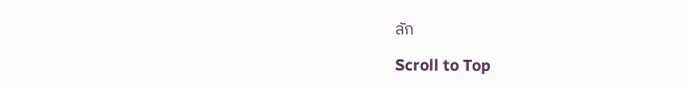ลัก

Scroll to Top